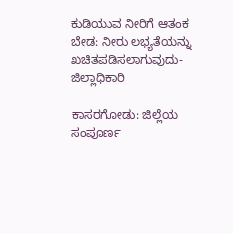ಕುಡಿಯುವ ನೀರಿಗೆ ಆತಂಕ ಬೇಡ: ನೀರು ಲಭ್ಯತೆಯನ್ನು ಖಚಿತಪಡಿಸಲಾಗುವುದು-ಜಿಲ್ಲಾಧಿಕಾರಿ

ಕಾಸರಗೋಡು: ಜಿಲ್ಲೆಯ ಸಂಪೂರ್ಣ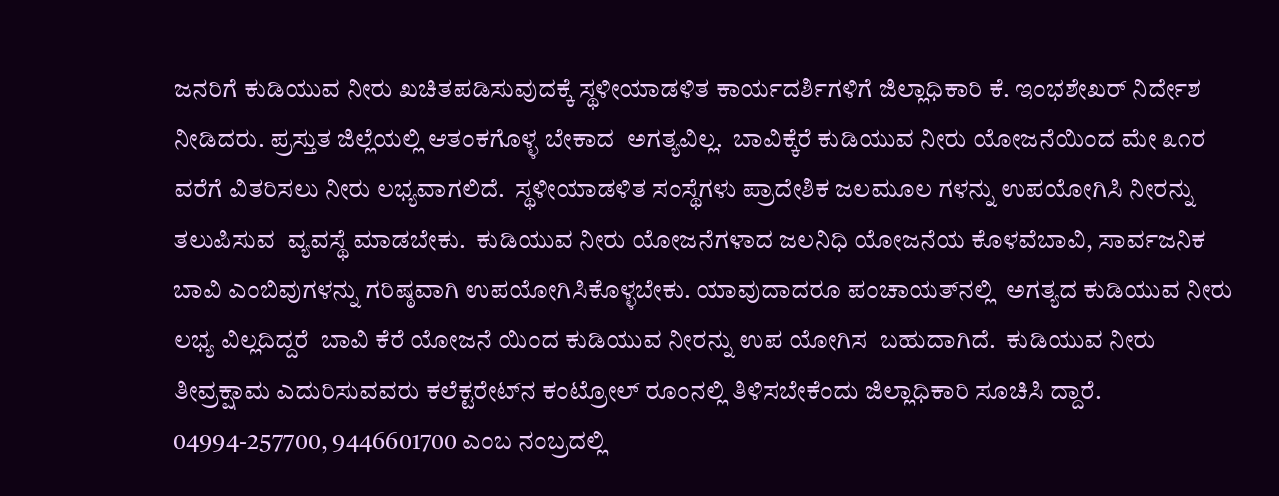ಜನರಿಗೆ ಕುಡಿಯುವ ನೀರು ಖಚಿತಪಡಿಸುವುದಕ್ಕೆ ಸ್ಥಳೀಯಾಡಳಿತ ಕಾರ್ಯದರ್ಶಿಗಳಿಗೆ ಜಿಲ್ಲಾಧಿಕಾರಿ ಕೆ. ಇಂಭಶೇಖರ್ ನಿರ್ದೇಶ ನೀಡಿದರು. ಪ್ರಸ್ತುತ ಜಿಲ್ಲೆಯಲ್ಲಿ ಆತಂಕಗೊಳ್ಳ ಬೇಕಾದ  ಅಗತ್ಯವಿಲ್ಲ.  ಬಾವಿಕ್ಕೆರೆ ಕುಡಿಯುವ ನೀರು ಯೋಜನೆಯಿಂದ ಮೇ ೩೧ರ ವರೆಗೆ ವಿತರಿಸಲು ನೀರು ಲಭ್ಯವಾಗಲಿದೆ.  ಸ್ಥಳೀಯಾಡಳಿತ ಸಂಸ್ಥೆಗಳು ಪ್ರಾದೇಶಿಕ ಜಲಮೂಲ ಗಳನ್ನು ಉಪಯೋಗಿಸಿ ನೀರನ್ನು ತಲುಪಿಸುವ  ವ್ಯವಸ್ಥೆ ಮಾಡಬೇಕು.  ಕುಡಿಯುವ ನೀರು ಯೋಜನೆಗಳಾದ ಜಲನಿಧಿ ಯೋಜನೆಯ ಕೊಳವೆಬಾವಿ, ಸಾರ್ವಜನಿಕ ಬಾವಿ ಎಂಬಿವುಗಳನ್ನು ಗರಿಷ್ಠವಾಗಿ ಉಪಯೋಗಿಸಿಕೊಳ್ಳಬೇಕು. ಯಾವುದಾದರೂ ಪಂಚಾಯತ್‌ನಲ್ಲಿ  ಅಗತ್ಯದ ಕುಡಿಯುವ ನೀರು ಲಭ್ಯ ವಿಲ್ಲದಿದ್ದರೆ  ಬಾವಿ ಕೆರೆ ಯೋಜನೆ ಯಿಂದ ಕುಡಿಯುವ ನೀರನ್ನು ಉಪ ಯೋಗಿಸ  ಬಹುದಾಗಿದೆ.  ಕುಡಿಯುವ ನೀರು ತೀವ್ರಕ್ಷಾಮ ಎದುರಿಸುವವರು ಕಲೆಕ್ಟರೇಟ್‌ನ ಕಂಟ್ರೋಲ್ ರೂಂನಲ್ಲಿ ತಿಳಿಸಬೇಕೆಂದು ಜಿಲ್ಲಾಧಿಕಾರಿ ಸೂಚಿಸಿ ದ್ದಾರೆ. 04994-257700, 9446601700 ಎಂಬ ನಂಬ್ರದಲ್ಲಿ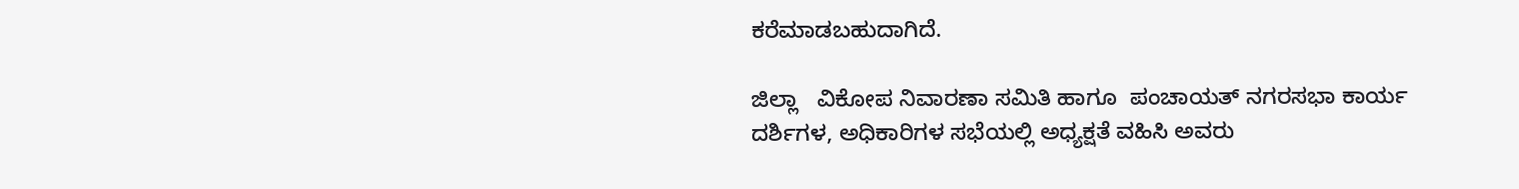ಕರೆಮಾಡಬಹುದಾಗಿದೆ.

ಜಿಲ್ಲಾ   ವಿಕೋಪ ನಿವಾರಣಾ ಸಮಿತಿ ಹಾಗೂ  ಪಂಚಾಯತ್ ನಗರಸಭಾ ಕಾರ್ಯ ದರ್ಶಿಗಳ, ಅಧಿಕಾರಿಗಳ ಸಭೆಯಲ್ಲಿ ಅಧ್ಯಕ್ಷತೆ ವಹಿಸಿ ಅವರು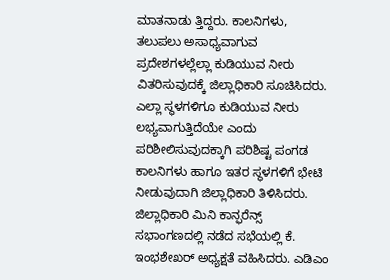ಮಾತನಾಡು ತ್ತಿದ್ದರು. ಕಾಲನಿಗಳು, ತಲುಪಲು ಅಸಾಧ್ಯವಾಗುವ  ಪ್ರದೇಶಗಳಲ್ಲೆಲ್ಲಾ ಕುಡಿಯುವ ನೀರು ವಿತರಿಸುವುದಕ್ಕೆ ಜಿಲ್ಲಾಧಿಕಾರಿ ಸೂಚಿಸಿದರು. ಎಲ್ಲಾ ಸ್ಥಳಗಳಿಗೂ ಕುಡಿಯುವ ನೀರು ಲಭ್ಯವಾಗುತ್ತಿದೆಯೇ ಎಂದು ಪರಿಶೀಲಿಸುವುದಕ್ಕಾಗಿ ಪರಿಶಿಷ್ಟ ಪಂಗಡ ಕಾಲನಿಗಳು ಹಾಗೂ ಇತರ ಸ್ಥಳಗಳಿಗೆ ಭೇಟಿ ನೀಡುವುದಾಗಿ ಜಿಲ್ಲಾಧಿಕಾರಿ ತಿಳಿಸಿದರು.  ಜಿಲ್ಲಾಧಿಕಾರಿ ಮಿನಿ ಕಾನ್ಫರೆನ್ಸ್ ಸಭಾಂಗಣದಲ್ಲಿ ನಡೆದ ಸಭೆಯಲ್ಲಿ ಕೆ. ಇಂಭಶೇಖರ್ ಅಧ್ಯಕ್ಷತೆ ವಹಿಸಿದರು. ಎಡಿಎಂ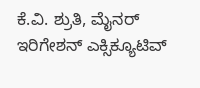ಕೆ.ವಿ. ಶ್ರುತಿ, ಮೈನರ್ ಇರಿಗೇಶನ್ ಎಕ್ಸಿಕ್ಯೂಟಿವ್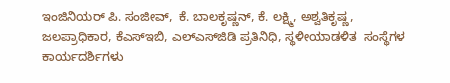ಇಂಜಿನಿಯರ್ ಪಿ. ಸಂಜೀವ್,  ಕೆ. ಬಾಲಕೃಷ್ಣನ್, ಕೆ. ಲಕ್ಷ್ಮಿ, ಅಶ್ವತಿಕೃಷ್ಣ,  ಜಲಪ್ರಾಧಿಕಾರ, ಕೆಎಸ್‌ಇಬಿ, ಎಲ್‌ಎಸ್‌ಜಿಡಿ ಪ್ರತಿನಿಧಿ, ಸ್ಥಳೀಯಾಡಳಿತ  ಸಂಸ್ಥೆಗಳ ಕಾರ್ಯದರ್ಶಿಗಳು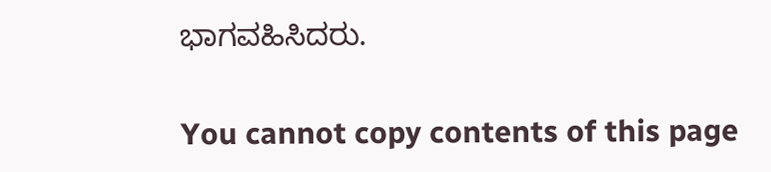ಭಾಗವಹಿಸಿದರು.

You cannot copy contents of this page